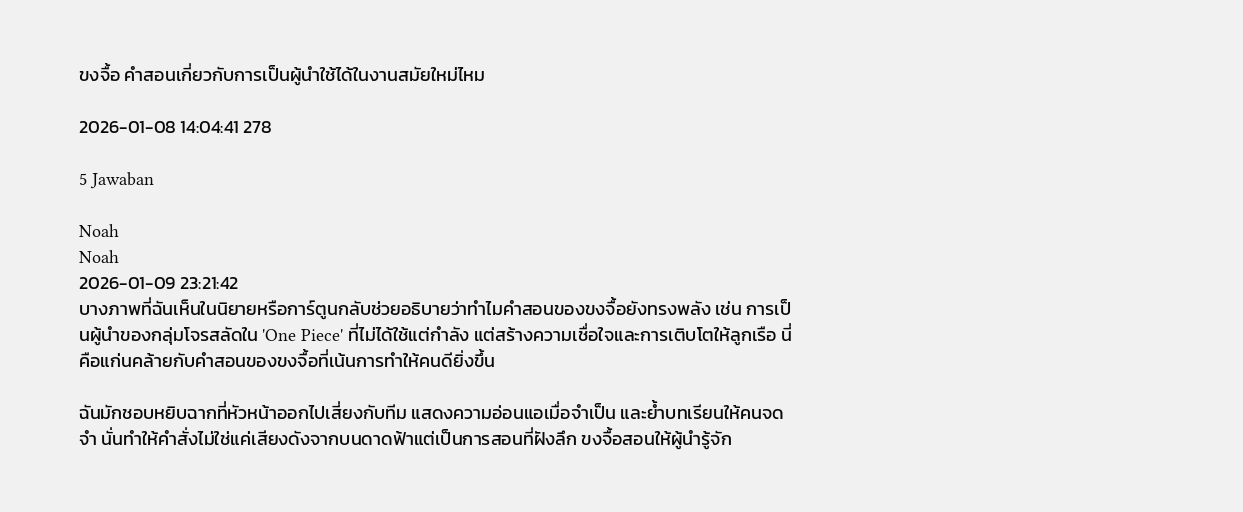ขงจื้อ คําสอนเกี่ยวกับการเป็นผู้นำใช้ได้ในงานสมัยใหม่ไหม

2026-01-08 14:04:41 278

5 Jawaban

Noah
Noah
2026-01-09 23:21:42
บางภาพที่ฉันเห็นในนิยายหรือการ์ตูนกลับช่วยอธิบายว่าทำไมคำสอนของขงจื้อยังทรงพลัง เช่น การเป็นผู้นำของกลุ่มโจรสลัดใน 'One Piece' ที่ไม่ได้ใช้แต่กำลัง แต่สร้างความเชื่อใจและการเติบโตให้ลูกเรือ นี่คือแก่นคล้ายกับคำสอนของขงจื้อที่เน้นการทำให้คนดียิ่งขึ้น

ฉันมักชอบหยิบฉากที่หัวหน้าออกไปเสี่ยงกับทีม แสดงความอ่อนแอเมื่อจำเป็น และย้ำบทเรียนให้คนจดจำ นั่นทำให้คำสั่งไม่ใช่แค่เสียงดังจากบนดาดฟ้าแต่เป็นการสอนที่ฝังลึก ขงจื้อสอนให้ผู้นำรู้จัก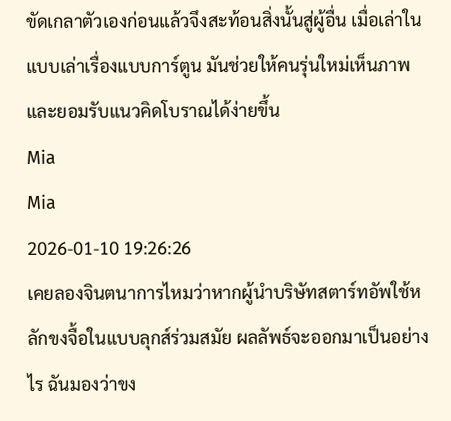ขัดเกลาตัวเองก่อนแล้วจึงสะท้อนสิ่งนั้นสู่ผู้อื่น เมื่อเล่าในแบบเล่าเรื่องแบบการ์ตูน มันช่วยให้คนรุ่นใหม่เห็นภาพและยอมรับแนวคิดโบราณได้ง่ายขึ้น
Mia
Mia
2026-01-10 19:26:26
เคยลองจินตนาการไหมว่าหากผู้นำบริษัทสตาร์ทอัพใช้หลักขงจื้อในแบบลุกส์ร่วมสมัย ผลลัพธ์จะออกมาเป็นอย่างไร ฉันมองว่าขง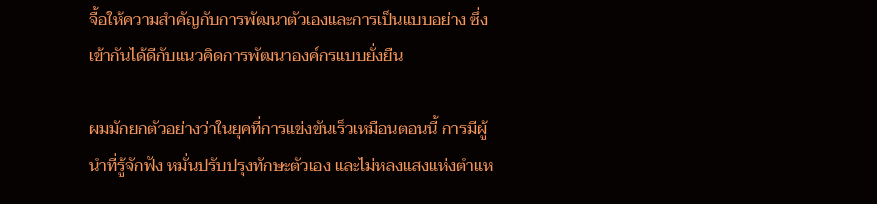จื้อให้ความสำคัญกับการพัฒนาตัวเองและการเป็นแบบอย่าง ซึ่งเข้ากันได้ดีกับแนวคิดการพัฒนาองค์กรแบบยั่งยืน

ผมมักยกตัวอย่างว่าในยุคที่การแข่งขันเร็วเหมือนตอนนี้ การมีผู้นำที่รู้จักฟัง หมั่นปรับปรุงทักษะตัวเอง และไม่หลงแสงแห่งตำแห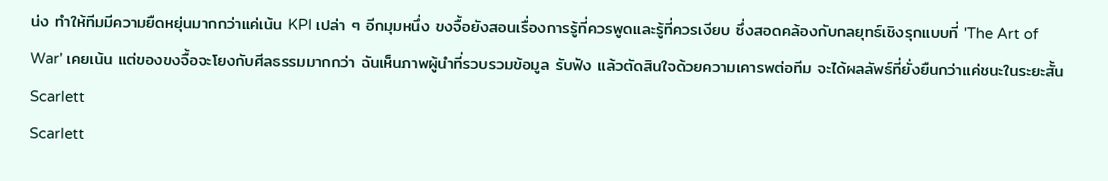น่ง ทำให้ทีมมีความยืดหยุ่นมากกว่าแค่เน้น KPI เปล่า ๆ อีกมุมหนึ่ง ขงจื้อยังสอนเรื่องการรู้ที่ควรพูดและรู้ที่ควรเงียบ ซึ่งสอดคล้องกับกลยุทธ์เชิงรุกแบบที่ 'The Art of War' เคยเน้น แต่ของขงจื้อจะโยงกับศีลธรรมมากกว่า ฉันเห็นภาพผู้นำที่รวบรวมข้อมูล รับฟัง แล้วตัดสินใจด้วยความเคารพต่อทีม จะได้ผลลัพธ์ที่ยั่งยืนกว่าแค่ชนะในระยะสั้น
Scarlett
Scarlett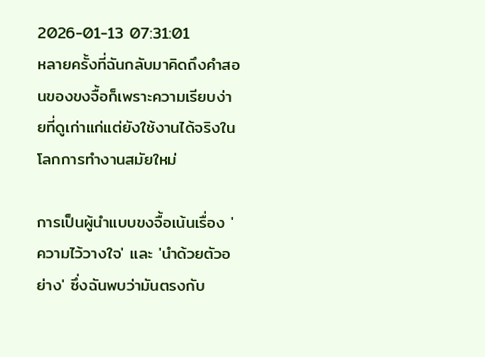2026-01-13 07:31:01
หลายครั้งที่ฉันกลับมาคิดถึงคำสอนของขงจื้อก็เพราะความเรียบง่ายที่ดูเก่าแก่แต่ยังใช้งานได้จริงในโลกการทำงานสมัยใหม่

การเป็นผู้นำแบบขงจื้อเน้นเรื่อง 'ความไว้วางใจ' และ 'นำด้วยตัวอย่าง' ซึ่งฉันพบว่ามันตรงกับ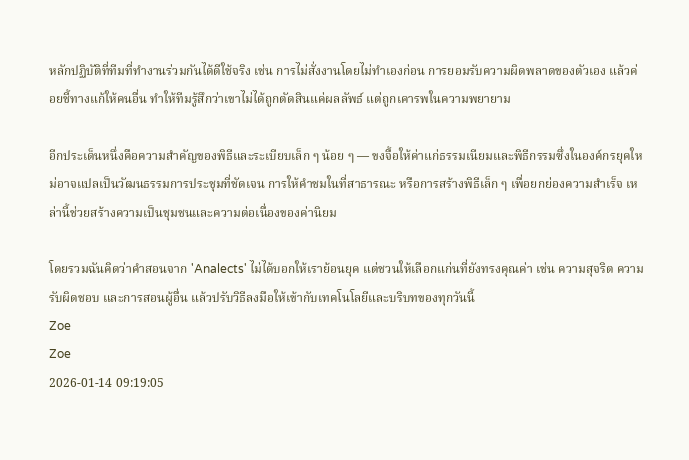หลักปฏิบัติที่ทีมที่ทำงานร่วมกันได้ดีใช้จริง เช่น การไม่สั่งงานโดยไม่ทำเองก่อน การยอมรับความผิดพลาดของตัวเอง แล้วค่อยชี้ทางแก้ให้คนอื่น ทำให้ทีมรู้สึกว่าเขาไม่ได้ถูกตัดสินแค่ผลลัพธ์ แต่ถูกเคารพในความพยายาม

อีกประเด็นหนึ่งคือความสำคัญของพิธีและระเบียบเล็ก ๆ น้อย ๆ — ขงจื้อให้ค่าแก่ธรรมเนียมและพิธีกรรมซึ่งในองค์กรยุคใหม่อาจแปลเป็นวัฒนธรรมการประชุมที่ชัดเจน การให้คำชมในที่สาธารณะ หรือการสร้างพิธีเล็ก ๆ เพื่อยกย่องความสำเร็จ เหล่านี้ช่วยสร้างความเป็นชุมชนและความต่อเนื่องของค่านิยม

โดยรวมฉันคิดว่าคำสอนจาก 'Analects' ไม่ได้บอกให้เราย้อนยุค แต่ชวนให้เลือกแก่นที่ยังทรงคุณค่า เช่น ความสุจริต ความรับผิดชอบ และการสอนผู้อื่น แล้วปรับวิธีลงมือให้เข้ากับเทคโนโลยีและบริบทของทุกวันนี้
Zoe
Zoe
2026-01-14 09:19:05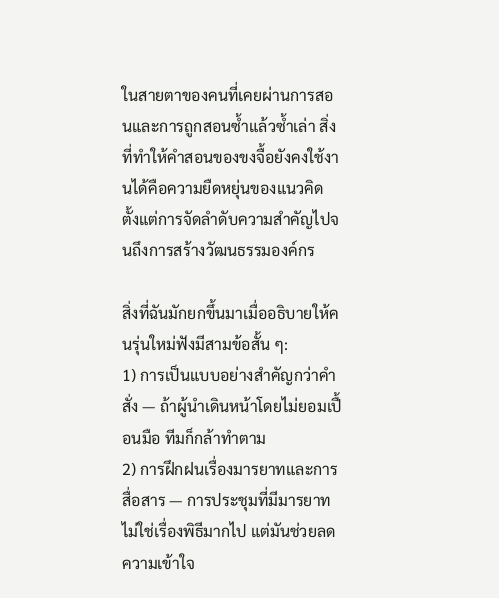ในสายตาของคนที่เคยผ่านการสอนและการถูกสอนซ้ำแล้วซ้ำเล่า สิ่งที่ทำให้คำสอนของขงจื้อยังคงใช้งานได้คือความยืดหยุ่นของแนวคิด ตั้งแต่การจัดลำดับความสำคัญไปจนถึงการสร้างวัฒนธรรมองค์กร

สิ่งที่ฉันมักยกขึ้นมาเมื่ออธิบายให้คนรุ่นใหม่ฟังมีสามข้อสั้น ๆ:
1) การเป็นแบบอย่างสำคัญกว่าคำสั่ง — ถ้าผู้นำเดินหน้าโดยไม่ยอมเปื้อนมือ ทีมก็กล้าทำตาม
2) การฝึกฝนเรื่องมารยาทและการสื่อสาร — การประชุมที่มีมารยาทไม่ใช่เรื่องพิธีมากไป แต่มันช่วยลดความเข้าใจ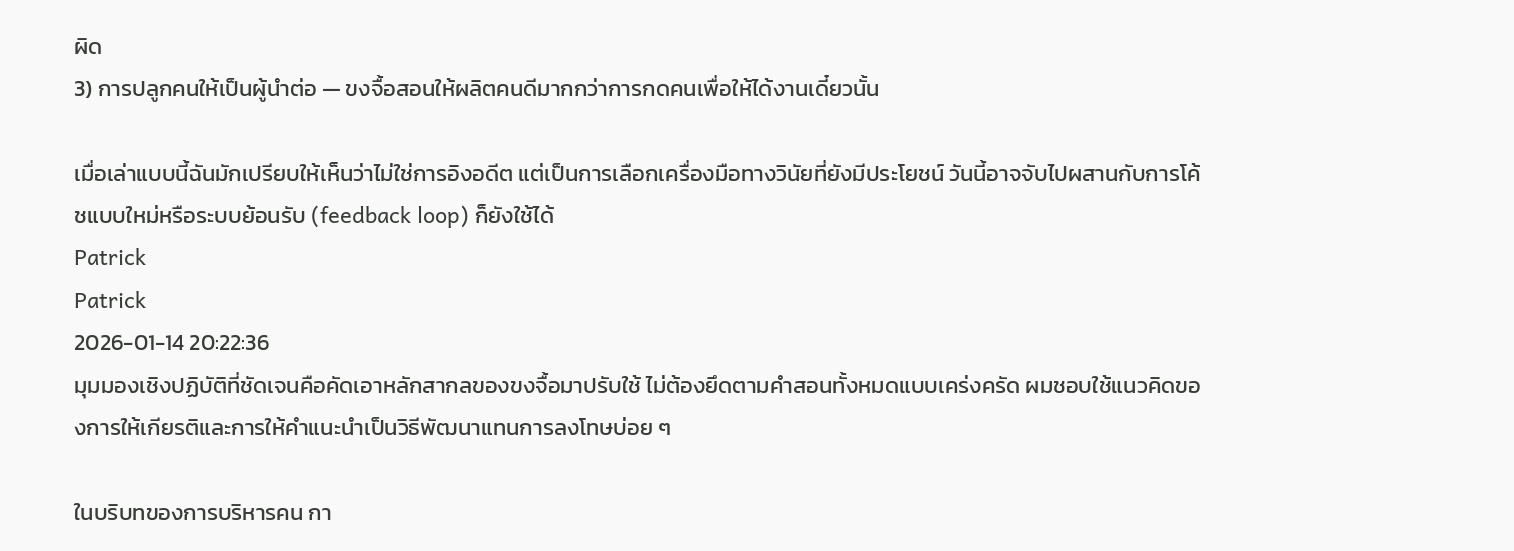ผิด
3) การปลูกคนให้เป็นผู้นำต่อ — ขงจื้อสอนให้ผลิตคนดีมากกว่าการกดคนเพื่อให้ได้งานเดี๋ยวนั้น

เมื่อเล่าแบบนี้ฉันมักเปรียบให้เห็นว่าไม่ใช่การอิงอดีต แต่เป็นการเลือกเครื่องมือทางวินัยที่ยังมีประโยชน์ วันนี้อาจจับไปผสานกับการโค้ชแบบใหม่หรือระบบย้อนรับ (feedback loop) ก็ยังใช้ได้
Patrick
Patrick
2026-01-14 20:22:36
มุมมองเชิงปฏิบัติที่ชัดเจนคือคัดเอาหลักสากลของขงจื้อมาปรับใช้ ไม่ต้องยึดตามคำสอนทั้งหมดแบบเคร่งครัด ผมชอบใช้แนวคิดของการให้เกียรติและการให้คำแนะนำเป็นวิธีพัฒนาแทนการลงโทษบ่อย ๆ

ในบริบทของการบริหารคน กา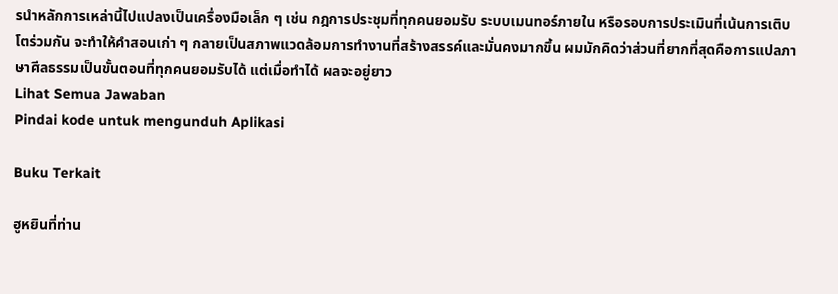รนำหลักการเหล่านี้ไปแปลงเป็นเครื่องมือเล็ก ๆ เช่น กฎการประชุมที่ทุกคนยอมรับ ระบบเมนทอร์ภายใน หรือรอบการประเมินที่เน้นการเติบโตร่วมกัน จะทำให้คำสอนเก่า ๆ กลายเป็นสภาพแวดล้อมการทำงานที่สร้างสรรค์และมั่นคงมากขึ้น ผมมักคิดว่าส่วนที่ยากที่สุดคือการแปลภาษาศีลธรรมเป็นขั้นตอนที่ทุกคนยอมรับได้ แต่เมื่อทำได้ ผลจะอยู่ยาว
Lihat Semua Jawaban
Pindai kode untuk mengunduh Aplikasi

Buku Terkait

ฮูหยินที่ท่าน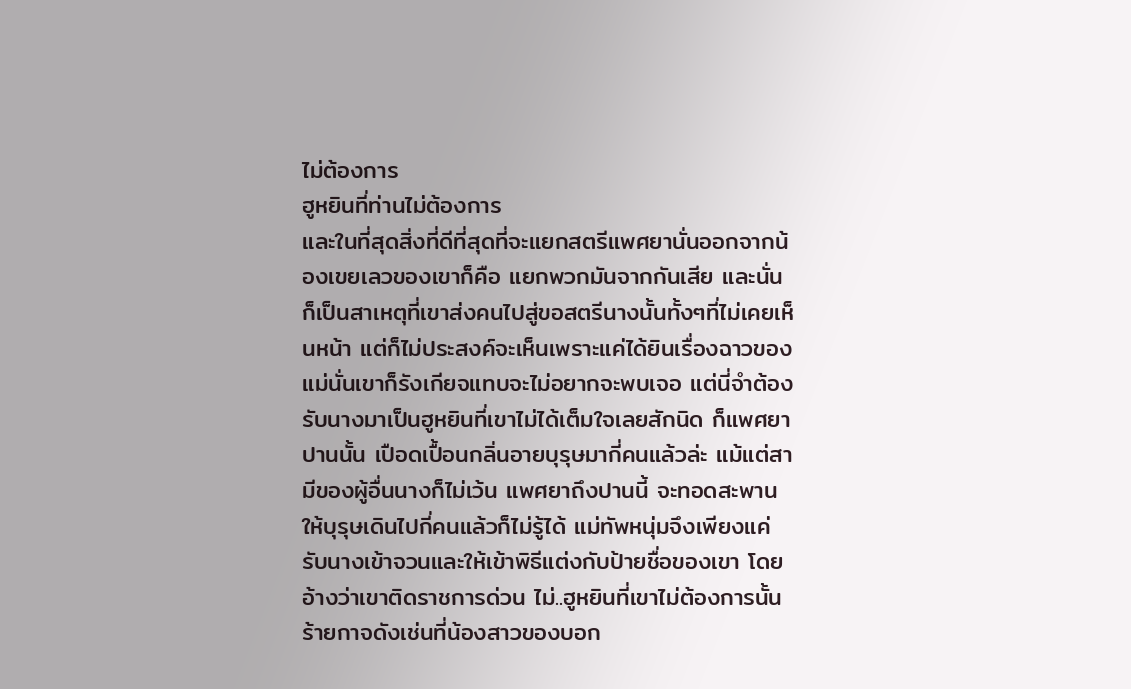ไม่ต้องการ
ฮูหยินที่ท่านไม่ต้องการ
และในที่สุดสิ่งที่ดีที่สุดที่จะแยกสตรีแพศยานั่นออกจากน้องเขยเลวของเขาก็คือ แยกพวกมันจากกันเสีย และนั่นก็เป็นสาเหตุที่เขาส่งคนไปสู่ขอสตรีนางนั้นทั้งๆที่ไม่เคยเห็นหน้า แต่ก็ไม่ประสงค์จะเห็นเพราะแค่ได้ยินเรื่องฉาวของแม่นั่นเขาก็รังเกียจแทบจะไม่อยากจะพบเจอ แต่นี่จำต้องรับนางมาเป็นฮูหยินที่เขาไม่ได้เต็มใจเลยสักนิด ก็แพศยาปานนั้น เปือดเปื้อนกลิ่นอายบุรุษมากี่คนแล้วล่ะ แม้แต่สามีของผู้อื่นนางก็ไม่เว้น แพศยาถึงปานนี้ จะทอดสะพานให้บุรุษเดินไปกี่คนแล้วก็ไม่รู้ได้ แม่ทัพหนุ่มจึงเพียงแค่รับนางเข้าจวนและให้เข้าพิธีแต่งกับป้ายชื่อของเขา โดยอ้างว่าเขาติดราชการด่วน ไม่..ฮูหยินที่เขาไม่ต้องการนั้นร้ายกาจดังเช่นที่น้องสาวของบอก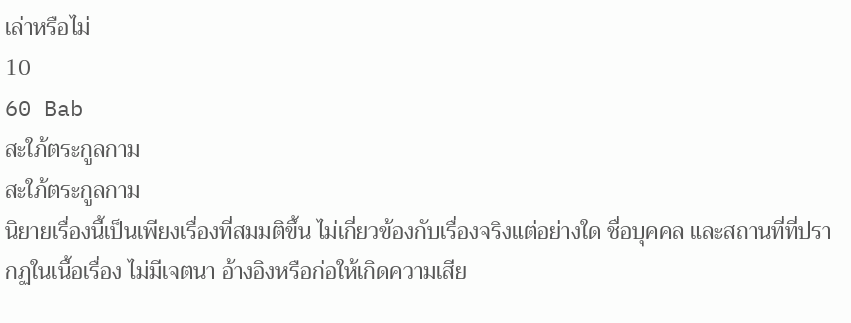เล่าหรือไม่
10
60 Bab
สะใภ้ตระกูลกาม
สะใภ้ตระกูลกาม
นิยายเรื่องนี้เป็นเพียงเรื่องที่สมมติขึ้น ไม่เกี่ยวข้องกับเรื่องจริงแต่อย่างใด ชื่อบุคคล และสถานที่ที่ปรากฏในเนื้อเรื่อง ไม่มีเจตนา อ้างอิงหรือก่อให้เกิดความเสีย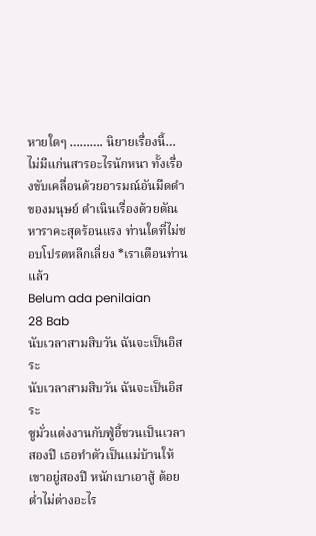หายใดๆ ………. นิยายเรื่องนี้… ไม่มีแก่นสารอะไรนักหนา ทั้งเรื่องขับเคลื่อนด้วยอารมณ์อันมืดดำของมนุษย์ ดำเนินเรื่องด้วยตัณหาราคะสุดร้อนแรง ท่านใดที่ไม่ชอบโปรดหลีกเลี่ยง *เราเตือนท่านแล้ว
Belum ada penilaian
28 Bab
นับเวลาสามสิบวัน ฉันจะเป็นอิสระ
นับเวลาสามสิบวัน ฉันจะเป็นอิสระ
ซูมั่วแต่งงานกับฟู่อี้ชวนเป็นเวลาสองปี เธอทำตัวเป็นแม่บ้านให้เขาอยู่สองปี หนักเบาเอาสู้ ต้อยต่ำไม่ต่างอะไร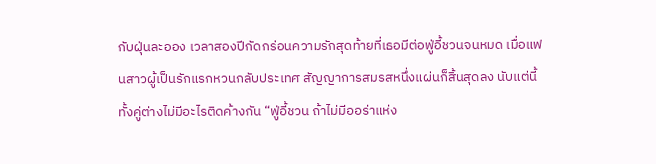กับฝุ่นละออง เวลาสองปีกัดกร่อนความรักสุดท้ายที่เธอมีต่อฟู่อี้ชวนจนหมด เมื่อแฟนสาวผู้เป็นรักแรกหวนกลับประเทศ สัญญาการสมรสหนึ่งแผ่นก็สิ้นสุดลง นับแต่นี้ทั้งคู่ต่างไม่มีอะไรติดค้างกัน “ฟู่อี้ชวน ถ้าไม่มีออร่าแห่ง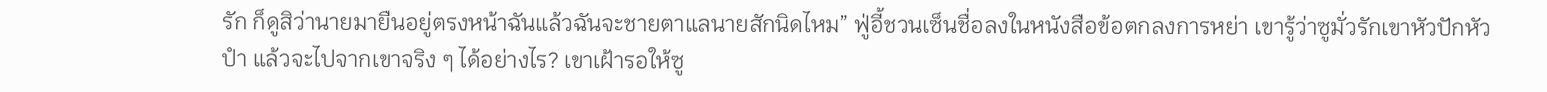รัก ก็ดูสิว่านายมายืนอยู่ตรงหน้าฉันแล้วฉันจะชายตาแลนายสักนิดไหม” ฟู่อี้ชวนเซ็นชื่อลงในหนังสือข้อตกลงการหย่า เขารู้ว่าซูมั่วรักเขาหัวปักหัวปำ แล้วจะไปจากเขาจริง ๆ ได้อย่างไร? เขาเฝ้ารอให้ซู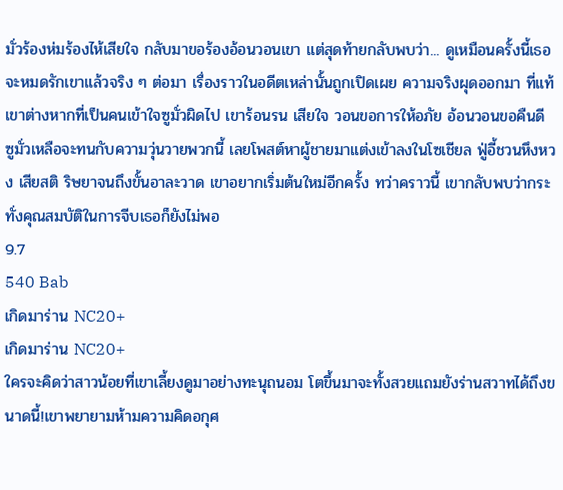มั่วร้องห่มร้องไห้เสียใจ กลับมาขอร้องอ้อนวอนเขา แต่สุดท้ายกลับพบว่า... ดูเหมือนครั้งนี้เธอจะหมดรักเขาแล้วจริง ๆ ต่อมา เรื่องราวในอดีตเหล่านั้นถูกเปิดเผย ความจริงผุดออกมา ที่แท้เขาต่างหากที่เป็นคนเข้าใจซูมั่วผิดไป เขาร้อนรน เสียใจ วอนขอการให้อภัย อ้อนวอนขอคืนดี ซูมั่วเหลือจะทนกับความวุ่นวายพวกนี้ เลยโพสต์หาผู้ชายมาแต่งเข้าลงในโซเชียล ฟู่อี้ชวนหึงหวง เสียสติ ริษยาจนถึงขั้นอาละวาด เขาอยากเริ่มต้นใหม่อีกครั้ง ทว่าคราวนี้ เขากลับพบว่ากระทั่งคุณสมบัติในการจีบเธอก็ยังไม่พอ
9.7
540 Bab
เกิดมาร่าน NC20+
เกิดมาร่าน NC20+
ใครจะคิดว่าสาวน้อยที่เขาเลี้ยงดูมาอย่างทะนุถนอม โตขึ้นมาจะทั้งสวยแถมยังร่านสวาทได้ถึงขนาดนี้!เขาพยายามห้ามความคิดอกุศ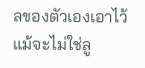ลของตัวเองเอาไว้ แม้จะไม่ใช่ลู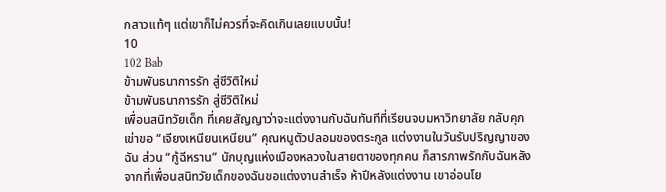กสาวแท้ๆ แต่เขาก็ไม่ควรที่จะคิดเกินเลยแบบนั้น!
10
102 Bab
ข้ามพันธนาการรัก สู่ชีวิติใหม่
ข้ามพันธนาการรัก สู่ชีวิติใหม่
เพื่อนสนิทวัยเด็ก ที่เคยสัญญาว่าจะแต่งงานกับฉันทันทีที่เรียนจบมหาวิทยาลัย กลับคุกเข่าขอ “เจียงเหนียนเหนียน” คุณหนูตัวปลอมของตระกูล แต่งงานในวันรับปริญญาของฉัน ส่วน “กู้ฉีหราน” นักบุญแห่งเมืองหลวงในสายตาของทุกคน ก็สารภาพรักกับฉันหลังจากที่เพื่อนสนิทวัยเด็กของฉันขอแต่งงานสำเร็จ ห้าปีหลังแต่งงาน เขาอ่อนโย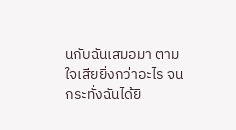นกับฉันเสมอมา ตามใจเสียยิ่งกว่าอะไร จนกระทั่งฉันได้ยิ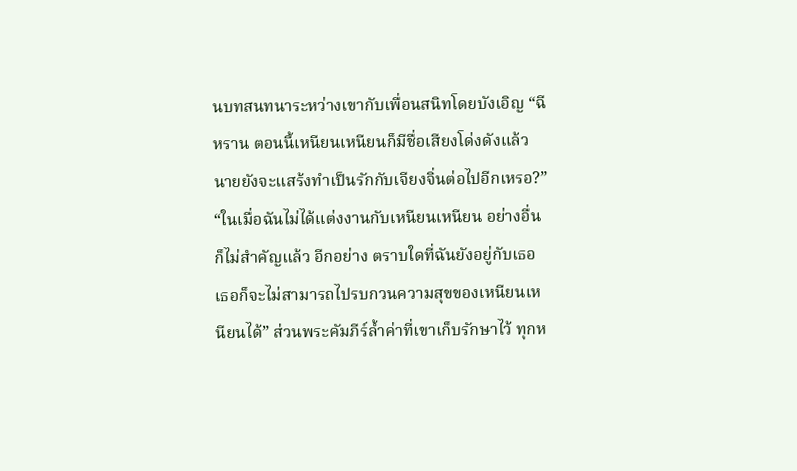นบทสนทนาระหว่างเขากับเพื่อนสนิทโดยบังเอิญ “ฉีหราน ตอนนี้เหนียนเหนียนก็มีชื่อเสียงโด่งดังแล้ว นายยังจะแสร้งทำเป็นรักกับเจียงจิ่นต่อไปอีกเหรอ?” “ในเมื่อฉันไม่ได้แต่งงานกับเหนียนเหนียน อย่างอื่นก็ไม่สำคัญแล้ว อีกอย่าง ตราบใดที่ฉันยังอยู่กับเธอ เธอก็จะไม่สามารถไปรบกวนความสุขของเหนียนเหนียนได้” ส่วนพระคัมภีร์ล้ำค่าที่เขาเก็บรักษาไว้ ทุกห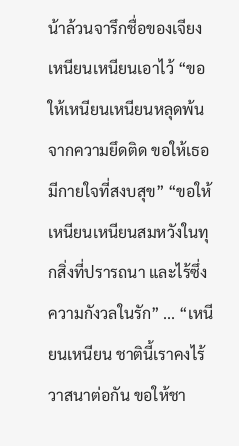น้าล้วนจารึกชื่อของเจียงเหนียนเหนียนเอาไว้ “ขอให้เหนียนเหนียนหลุดพ้นจากความยึดติด ขอให้เธอมีกายใจที่สงบสุข” “ขอให้เหนียนเหนียนสมหวังในทุกสิ่งที่ปรารถนา และไร้ซึ่งความกังวลในรัก” ... “เหนียนเหนียน ชาตินี้เราคงไร้วาสนาต่อกัน ขอให้ชา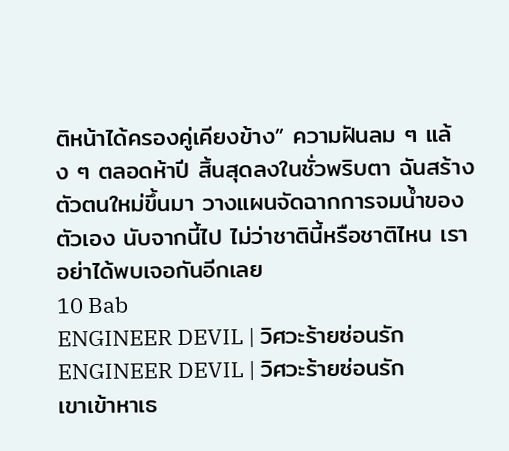ติหน้าได้ครองคู่เคียงข้าง” ความฝันลม ๆ แล้ง ๆ ตลอดห้าปี สิ้นสุดลงในชั่วพริบตา ฉันสร้างตัวตนใหม่ขึ้นมา วางแผนจัดฉากการจมน้ำของตัวเอง นับจากนี้ไป ไม่ว่าชาตินี้หรือชาติไหน เราอย่าได้พบเจอกันอีกเลย
10 Bab
ENGINEER DEVIL | วิศวะร้ายซ่อนรัก
ENGINEER DEVIL | วิศวะร้ายซ่อนรัก
เขาเข้าหาเธ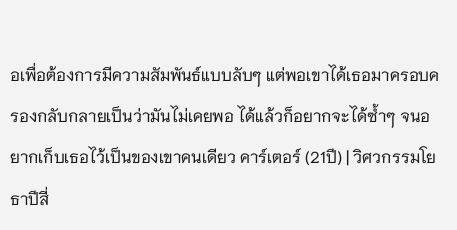อเพื่อต้องการมีความสัมพันธ์แบบลับๆ แต่พอเขาได้เธอมาครอบครองกลับกลายเป็นว่ามันไม่เคยพอ ได้แล้วก็อยากจะได้ซ้ำๆ จนอยากเก็บเธอไว้เป็นของเขาคนเดียว คาร์เตอร์ (21ปี) | วิศวกรรมโยธาปีสี่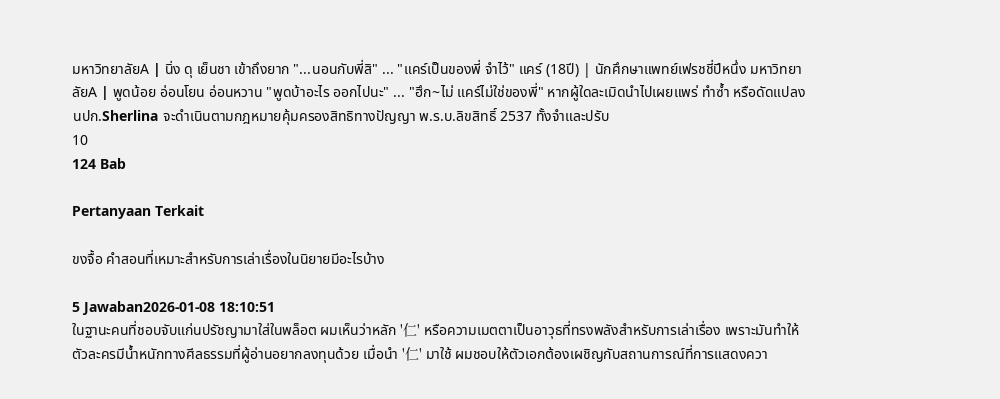มหาวิทยาลัยA | นิ่ง ดุ เย็นชา เข้าถึงยาก "...นอนกับพี่สิ" ... "แคร์เป็นของพี่ จำไว้" แคร์ (18ปี) | นักศึกษาแพทย์เฟรชชี่ปีหนึ่ง มหาวิทยาลัยA | พูดน้อย อ่อนโยน อ่อนหวาน "พูดบ้าอะไร ออกไปนะ" ... "ฮึก~ไม่ แคร์ไม่ใช่ของพี่" หากผู้ใดละเมิดนำไปเผยแพร่ ทำซ้ำ หรือดัดแปลง นปก.Sherlina จะดำเนินตามกฎหมายคุ้มครองสิทธิทางปัญญา พ.ร.บ.ลิขสิทธิ์ 2537 ทั้งจำและปรับ
10
124 Bab

Pertanyaan Terkait

ขงจื้อ คําสอนที่เหมาะสำหรับการเล่าเรื่องในนิยายมีอะไรบ้าง

5 Jawaban2026-01-08 18:10:51
ในฐานะคนที่ชอบจับแก่นปรัชญามาใส่ในพล็อต ผมเห็นว่าหลัก '仁' หรือความเมตตาเป็นอาวุธที่ทรงพลังสำหรับการเล่าเรื่อง เพราะมันทำให้ตัวละครมีน้ำหนักทางศีลธรรมที่ผู้อ่านอยากลงทุนด้วย เมื่อนำ '仁' มาใช้ ผมชอบให้ตัวเอกต้องเผชิญกับสถานการณ์ที่การแสดงควา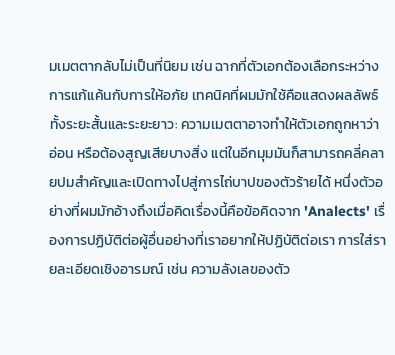มเมตตากลับไม่เป็นที่นิยม เช่น ฉากที่ตัวเอกต้องเลือกระหว่างการแก้แค้นกับการให้อภัย เทคนิคที่ผมมักใช้คือแสดงผลลัพธ์ทั้งระยะสั้นและระยะยาว: ความเมตตาอาจทำให้ตัวเอกถูกหาว่าอ่อน หรือต้องสูญเสียบางสิ่ง แต่ในอีกมุมมันก็สามารถคลี่คลายปมสำคัญและเปิดทางไปสู่การไถ่บาปของตัวร้ายได้ หนึ่งตัวอย่างที่ผมมักอ้างถึงเมื่อคิดเรื่องนี้คือข้อคิดจาก 'Analects' เรื่องการปฏิบัติต่อผู้อื่นอย่างที่เราอยากให้ปฏิบัติต่อเรา การใส่รายละเอียดเชิงอารมณ์ เช่น ความลังเลของตัว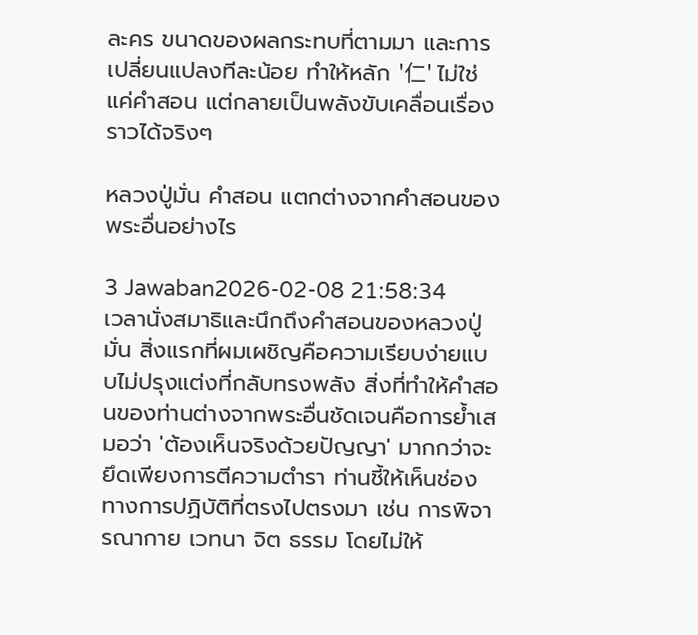ละคร ขนาดของผลกระทบที่ตามมา และการเปลี่ยนแปลงทีละน้อย ทำให้หลัก '仁' ไม่ใช่แค่คำสอน แต่กลายเป็นพลังขับเคลื่อนเรื่องราวได้จริงๆ

หลวงปู่มั่น คําสอน แตกต่างจากคำสอนของพระอื่นอย่างไร

3 Jawaban2026-02-08 21:58:34
เวลานั่งสมาธิและนึกถึงคำสอนของหลวงปู่มั่น สิ่งแรกที่ผมเผชิญคือความเรียบง่ายแบบไม่ปรุงแต่งที่กลับทรงพลัง สิ่งที่ทำให้คำสอนของท่านต่างจากพระอื่นชัดเจนคือการย้ำเสมอว่า 'ต้องเห็นจริงด้วยปัญญา' มากกว่าจะยึดเพียงการตีความตำรา ท่านชี้ให้เห็นช่องทางการปฏิบัติที่ตรงไปตรงมา เช่น การพิจารณากาย เวทนา จิต ธรรม โดยไม่ให้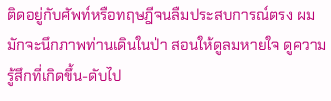ติดอยู่กับศัพท์หรือทฤษฎีจนลืมประสบการณ์ตรง ผมมักจะนึกภาพท่านเดินในป่า สอนให้ดูลมหายใจ ดูความรู้สึกที่เกิดขึ้น-ดับไป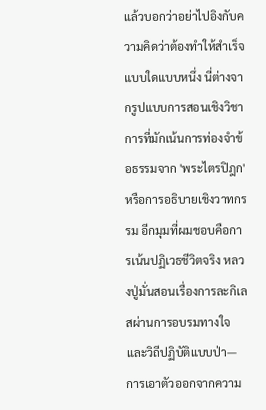แล้วบอกว่าอย่าไปอิงกับความคิดว่าต้องทำให้สำเร็จแบบใดแบบหนึ่ง นี่ต่างจากรูปแบบการสอนเชิงวิชาการที่มักเน้นการท่องจำข้อธรรมจาก 'พระไตรปิฎก' หรือการอธิบายเชิงวาทกรรม อีกมุมที่ผมชอบคือการเน้นปฏิเวธชีวิตจริง หลวงปู่มั่นสอนเรื่องการละกิเลสผ่านการอบรมทางใจและวิถีปฏิบัติแบบป่า—การเอาตัวออกจากความ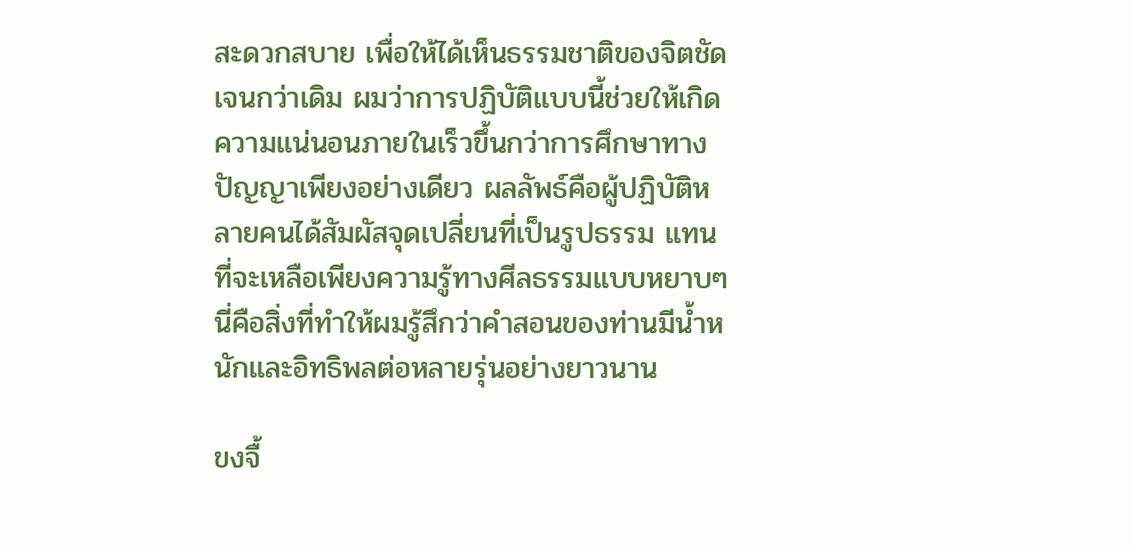สะดวกสบาย เพื่อให้ได้เห็นธรรมชาติของจิตชัดเจนกว่าเดิม ผมว่าการปฏิบัติแบบนี้ช่วยให้เกิดความแน่นอนภายในเร็วขึ้นกว่าการศึกษาทางปัญญาเพียงอย่างเดียว ผลลัพธ์คือผู้ปฏิบัติหลายคนได้สัมผัสจุดเปลี่ยนที่เป็นรูปธรรม แทนที่จะเหลือเพียงความรู้ทางศีลธรรมแบบหยาบๆ นี่คือสิ่งที่ทำให้ผมรู้สึกว่าคำสอนของท่านมีน้ำหนักและอิทธิพลต่อหลายรุ่นอย่างยาวนาน

ขงจื้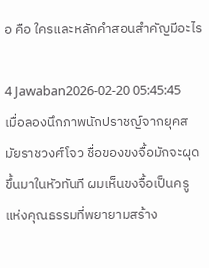อ คือ ใครและหลักคำสอนสำคัญมีอะไร

4 Jawaban2026-02-20 05:45:45
เมื่อลองนึกภาพนักปราชญ์จากยุคสมัยราชวงศ์โจว ชื่อของขงจื้อมักจะผุดขึ้นมาในหัวทันที ผมเห็นขงจื้อเป็นครูแห่งคุณธรรมที่พยายามสร้าง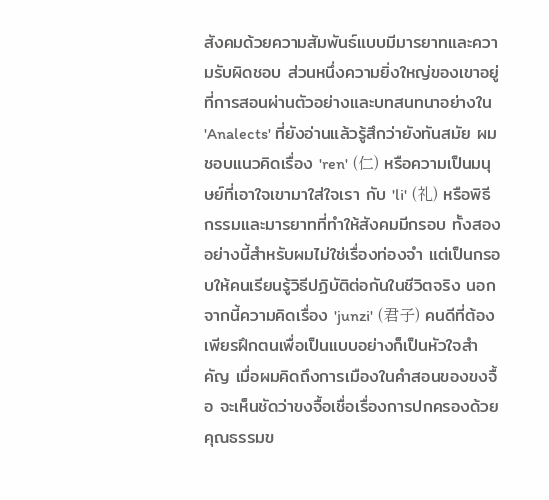สังคมด้วยความสัมพันธ์แบบมีมารยาทและความรับผิดชอบ ส่วนหนึ่งความยิ่งใหญ่ของเขาอยู่ที่การสอนผ่านตัวอย่างและบทสนทนาอย่างใน 'Analects' ที่ยังอ่านแล้วรู้สึกว่ายังทันสมัย ผมชอบแนวคิดเรื่อง 'ren' (仁) หรือความเป็นมนุษย์ที่เอาใจเขามาใส่ใจเรา กับ 'li' (礼) หรือพิธีกรรมและมารยาทที่ทำให้สังคมมีกรอบ ทั้งสองอย่างนี้สำหรับผมไม่ใช่เรื่องท่องจำ แต่เป็นกรอบให้คนเรียนรู้วิธีปฏิบัติต่อกันในชีวิตจริง นอกจากนี้ความคิดเรื่อง 'junzi' (君子) คนดีที่ต้องเพียรฝึกตนเพื่อเป็นแบบอย่างก็เป็นหัวใจสำคัญ เมื่อผมคิดถึงการเมืองในคำสอนของขงจื้อ จะเห็นชัดว่าขงจื้อเชื่อเรื่องการปกครองด้วยคุณธรรมข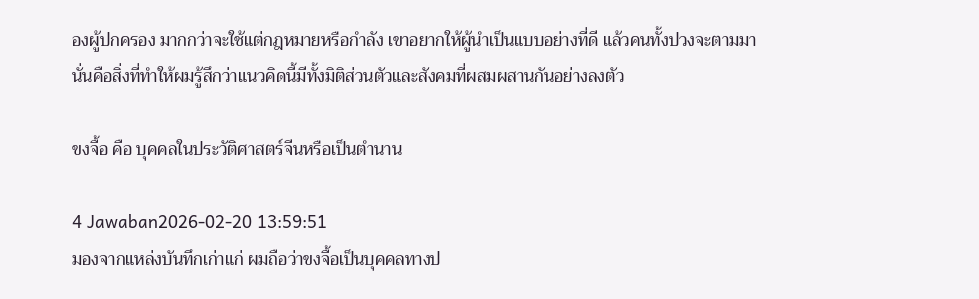องผู้ปกครอง มากกว่าจะใช้แต่กฎหมายหรือกำลัง เขาอยากให้ผู้นำเป็นแบบอย่างที่ดี แล้วคนทั้งปวงจะตามมา นั่นคือสิ่งที่ทำให้ผมรู้สึกว่าแนวคิดนี้มีทั้งมิติส่วนตัวและสังคมที่ผสมผสานกันอย่างลงตัว

ขงจื้อ คือ บุคคลในประวัติศาสตร์จีนหรือเป็นตำนาน

4 Jawaban2026-02-20 13:59:51
มองจากแหล่งบันทึกเก่าแก่ ผมถือว่าขงจื้อเป็นบุคคลทางป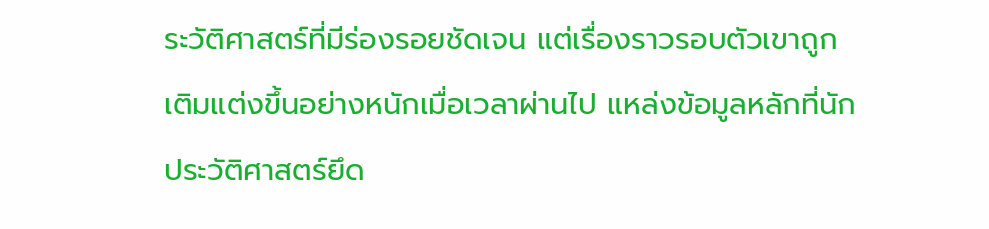ระวัติศาสตร์ที่มีร่องรอยชัดเจน แต่เรื่องราวรอบตัวเขาถูกเติมแต่งขึ้นอย่างหนักเมื่อเวลาผ่านไป แหล่งข้อมูลหลักที่นักประวัติศาสตร์ยึด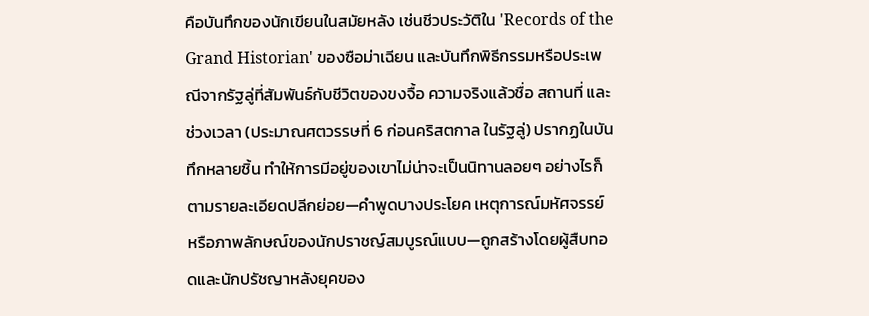คือบันทึกของนักเขียนในสมัยหลัง เช่นชีวประวัติใน 'Records of the Grand Historian' ของซือม่าเฉียน และบันทึกพิธีกรรมหรือประเพณีจากรัฐลู่ที่สัมพันธ์กับชีวิตของขงจื้อ ความจริงแล้วชื่อ สถานที่ และช่วงเวลา (ประมาณศตวรรษที่ 6 ก่อนคริสตกาล ในรัฐลู่) ปรากฏในบันทึกหลายชิ้น ทำให้การมีอยู่ของเขาไม่น่าจะเป็นนิทานลอยๆ อย่างไรก็ตามรายละเอียดปลีกย่อย—คำพูดบางประโยค เหตุการณ์มหัศจรรย์ หรือภาพลักษณ์ของนักปราชญ์สมบูรณ์แบบ—ถูกสร้างโดยผู้สืบทอดและนักปรัชญาหลังยุคของ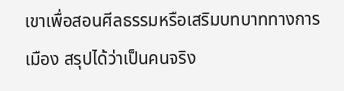เขาเพื่อสอนศีลธรรมหรือเสริมบทบาททางการเมือง สรุปได้ว่าเป็นคนจริง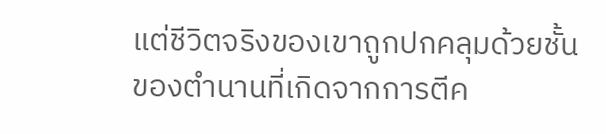แต่ชีวิตจริงของเขาถูกปกคลุมด้วยชั้นของตำนานที่เกิดจากการตีค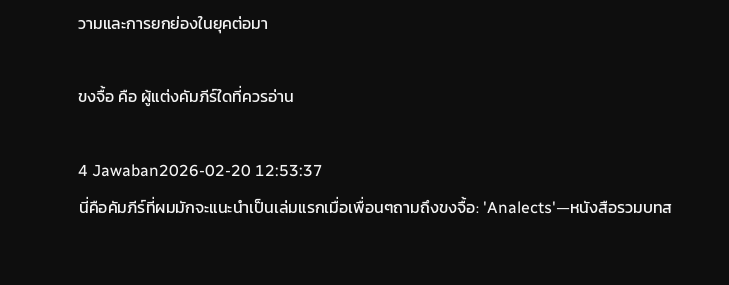วามและการยกย่องในยุคต่อมา

ขงจื้อ คือ ผู้แต่งคัมภีร์ใดที่ควรอ่าน

4 Jawaban2026-02-20 12:53:37
นี่คือคัมภีร์ที่ผมมักจะแนะนำเป็นเล่มแรกเมื่อเพื่อนๆถามถึงขงจื้อ: 'Analects'—หนังสือรวมบทส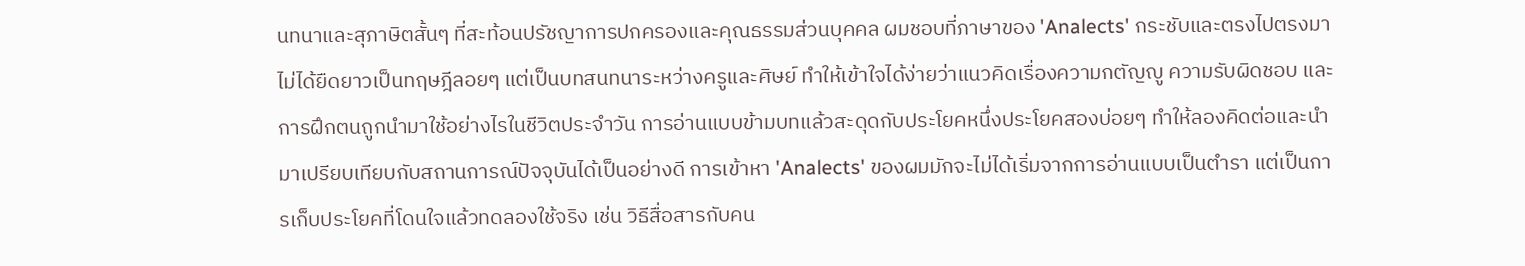นทนาและสุภาษิตสั้นๆ ที่สะท้อนปรัชญาการปกครองและคุณธรรมส่วนบุคคล ผมชอบที่ภาษาของ 'Analects' กระชับและตรงไปตรงมา ไม่ได้ยืดยาวเป็นทฤษฎีลอยๆ แต่เป็นบทสนทนาระหว่างครูและศิษย์ ทำให้เข้าใจได้ง่ายว่าแนวคิดเรื่องความกตัญญู ความรับผิดชอบ และการฝึกตนถูกนำมาใช้อย่างไรในชีวิตประจำวัน การอ่านแบบข้ามบทแล้วสะดุดกับประโยคหนึ่งประโยคสองบ่อยๆ ทำให้ลองคิดต่อและนำมาเปรียบเทียบกับสถานการณ์ปัจจุบันได้เป็นอย่างดี การเข้าหา 'Analects' ของผมมักจะไม่ได้เริ่มจากการอ่านแบบเป็นตำรา แต่เป็นการเก็บประโยคที่โดนใจแล้วทดลองใช้จริง เช่น วิธีสื่อสารกับคน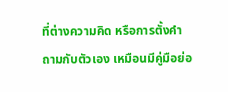ที่ต่างความคิด หรือการตั้งคำถามกับตัวเอง เหมือนมีคู่มือย่อ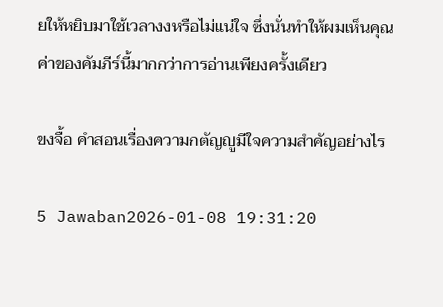ยให้หยิบมาใช้เวลางงหรือไม่แน่ใจ ซึ่งนั่นทำให้ผมเห็นคุณค่าของคัมภีร์นี้มากกว่าการอ่านเพียงครั้งเดียว

ขงจื้อ คําสอนเรื่องความกตัญญูมีใจความสำคัญอย่างไร

5 Jawaban2026-01-08 19:31:20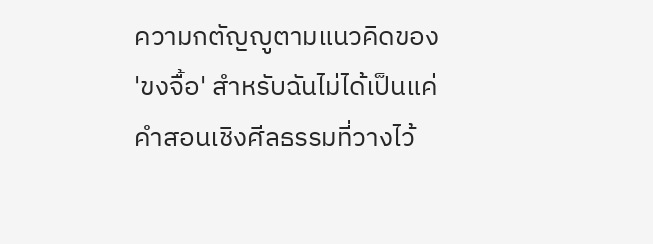ความกตัญญูตามแนวคิดของ 'ขงจื้อ' สำหรับฉันไม่ได้เป็นแค่คำสอนเชิงศีลธรรมที่วางไว้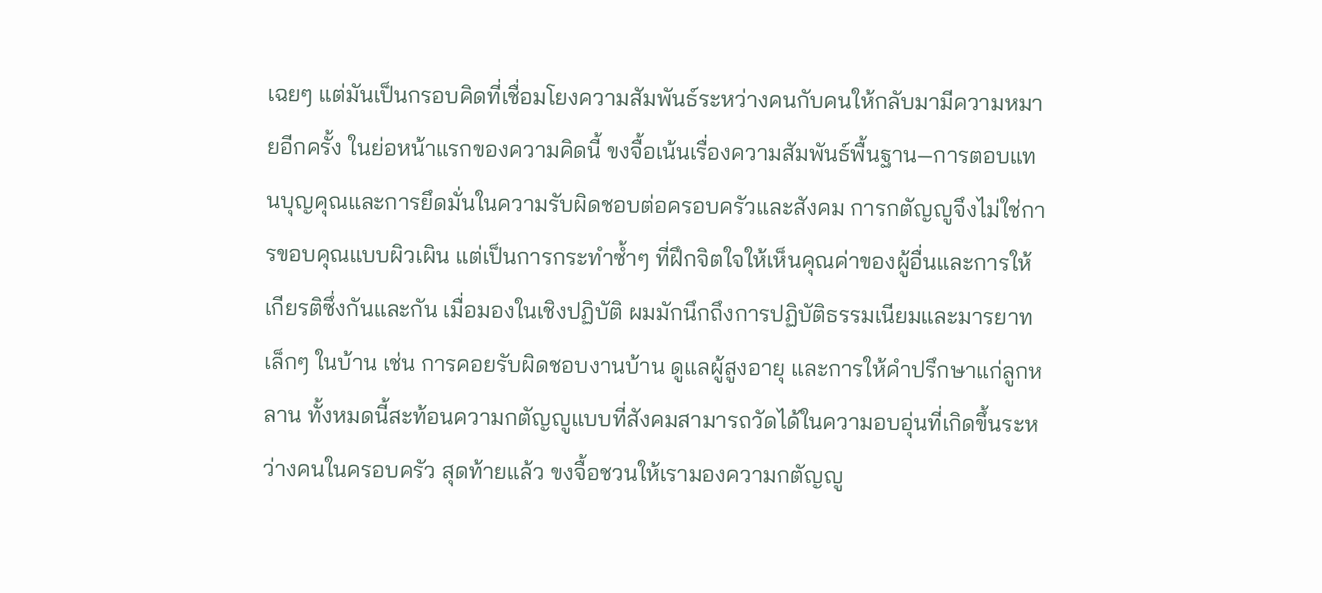เฉยๆ แต่มันเป็นกรอบคิดที่เชื่อมโยงความสัมพันธ์ระหว่างคนกับคนให้กลับมามีความหมายอีกครั้ง ในย่อหน้าแรกของความคิดนี้ ขงจื้อเน้นเรื่องความสัมพันธ์พื้นฐาน—การตอบแทนบุญคุณและการยึดมั่นในความรับผิดชอบต่อครอบครัวและสังคม การกตัญญูจึงไม่ใช่การขอบคุณแบบผิวเผิน แต่เป็นการกระทำซ้ำๆ ที่ฝึกจิตใจให้เห็นคุณค่าของผู้อื่นและการให้เกียรติซึ่งกันและกัน เมื่อมองในเชิงปฏิบัติ ผมมักนึกถึงการปฏิบัติธรรมเนียมและมารยาทเล็กๆ ในบ้าน เช่น การคอยรับผิดชอบงานบ้าน ดูแลผู้สูงอายุ และการให้คำปรึกษาแก่ลูกหลาน ทั้งหมดนี้สะท้อนความกตัญญูแบบที่สังคมสามารถวัดได้ในความอบอุ่นที่เกิดขึ้นระหว่างคนในครอบครัว สุดท้ายแล้ว ขงจื้อชวนให้เรามองความกตัญญู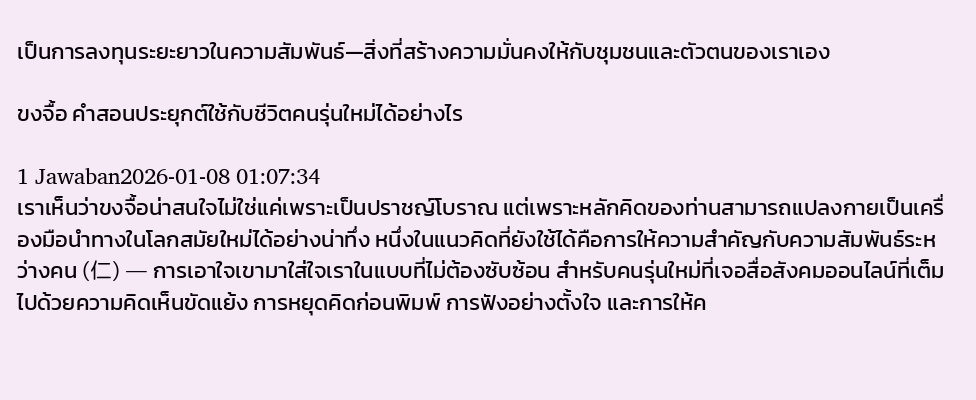เป็นการลงทุนระยะยาวในความสัมพันธ์—สิ่งที่สร้างความมั่นคงให้กับชุมชนและตัวตนของเราเอง

ขงจื้อ คําสอนประยุกต์ใช้กับชีวิตคนรุ่นใหม่ได้อย่างไร

1 Jawaban2026-01-08 01:07:34
เราเห็นว่าขงจื้อน่าสนใจไม่ใช่แค่เพราะเป็นปราชญ์โบราณ แต่เพราะหลักคิดของท่านสามารถแปลงกายเป็นเครื่องมือนำทางในโลกสมัยใหม่ได้อย่างน่าทึ่ง หนึ่งในแนวคิดที่ยังใช้ได้คือการให้ความสำคัญกับความสัมพันธ์ระหว่างคน (仁) — การเอาใจเขามาใส่ใจเราในแบบที่ไม่ต้องซับซ้อน สำหรับคนรุ่นใหม่ที่เจอสื่อสังคมออนไลน์ที่เต็มไปด้วยความคิดเห็นขัดแย้ง การหยุดคิดก่อนพิมพ์ การฟังอย่างตั้งใจ และการให้ค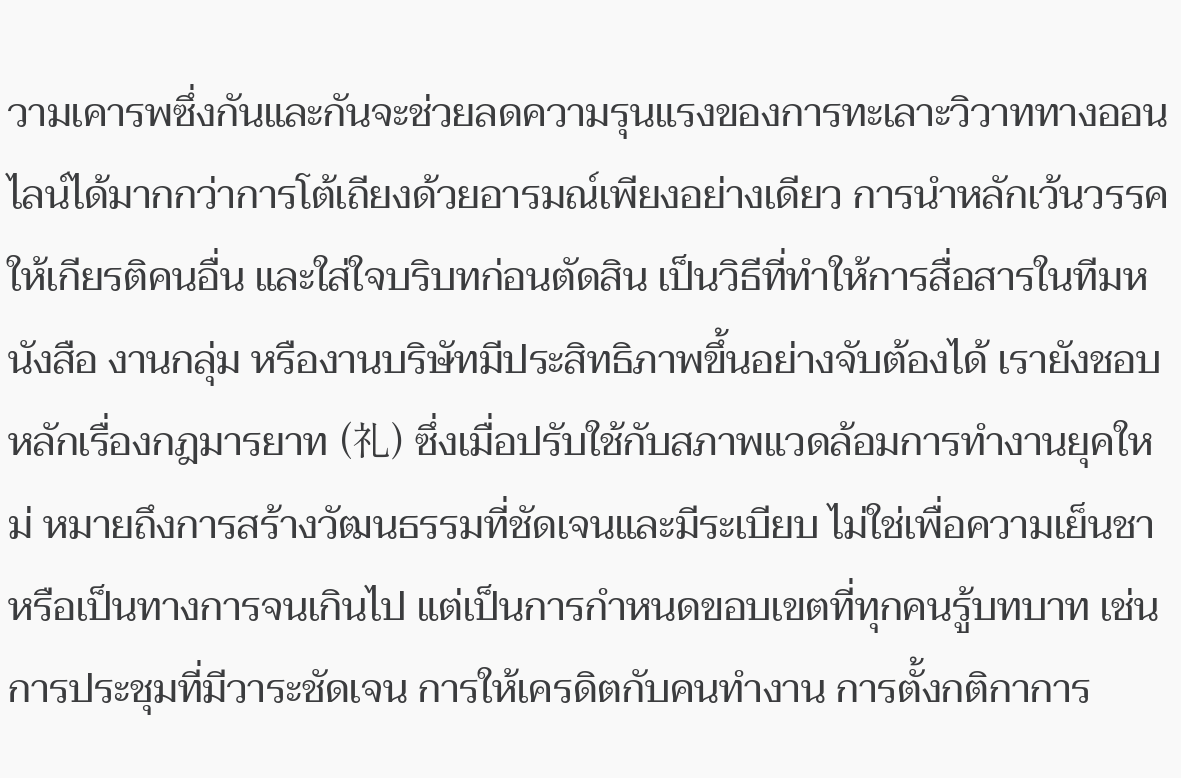วามเคารพซึ่งกันและกันจะช่วยลดความรุนแรงของการทะเลาะวิวาททางออนไลน์ได้มากกว่าการโต้เถียงด้วยอารมณ์เพียงอย่างเดียว การนำหลักเว้นวรรค ให้เกียรติคนอื่น และใส่ใจบริบทก่อนตัดสิน เป็นวิธีที่ทำให้การสื่อสารในทีมหนังสือ งานกลุ่ม หรืองานบริษัทมีประสิทธิภาพขึ้นอย่างจับต้องได้ เรายังชอบหลักเรื่องกฎมารยาท (礼) ซึ่งเมื่อปรับใช้กับสภาพแวดล้อมการทำงานยุคใหม่ หมายถึงการสร้างวัฒนธรรมที่ชัดเจนและมีระเบียบ ไม่ใช่เพื่อความเย็นชาหรือเป็นทางการจนเกินไป แต่เป็นการกำหนดขอบเขตที่ทุกคนรู้บทบาท เช่น การประชุมที่มีวาระชัดเจน การให้เครดิตกับคนทำงาน การตั้งกติกาการ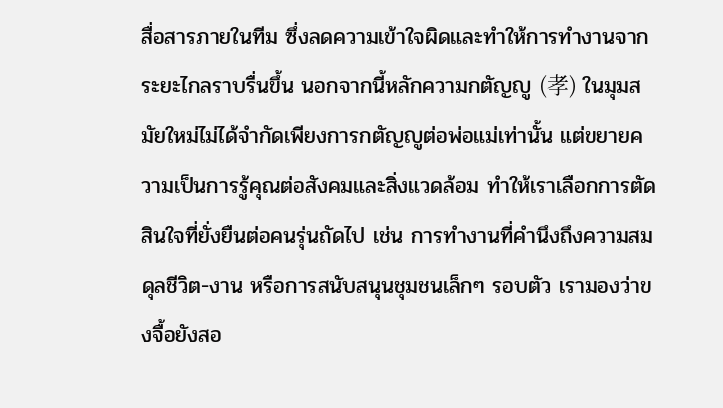สื่อสารภายในทีม ซึ่งลดความเข้าใจผิดและทำให้การทำงานจากระยะไกลราบรื่นขึ้น นอกจากนี้หลักความกตัญญู (孝) ในมุมสมัยใหม่ไม่ได้จำกัดเพียงการกตัญญูต่อพ่อแม่เท่านั้น แต่ขยายความเป็นการรู้คุณต่อสังคมและสิ่งแวดล้อม ทำให้เราเลือกการตัดสินใจที่ยั่งยืนต่อคนรุ่นถัดไป เช่น การทำงานที่คำนึงถึงความสมดุลชีวิต-งาน หรือการสนับสนุนชุมชนเล็กๆ รอบตัว เรามองว่าขงจื้อยังสอ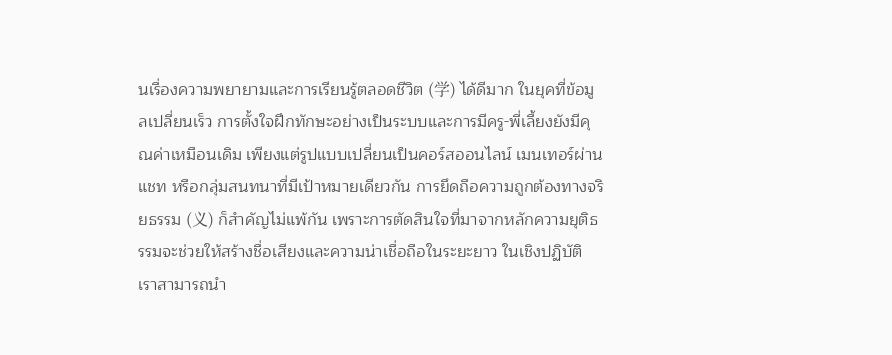นเรื่องความพยายามและการเรียนรู้ตลอดชีวิต (学) ได้ดีมาก ในยุคที่ข้อมูลเปลี่ยนเร็ว การตั้งใจฝึกทักษะอย่างเป็นระบบและการมีครู-พี่เลี้ยงยังมีคุณค่าเหมือนเดิม เพียงแต่รูปแบบเปลี่ยนเป็นคอร์สออนไลน์ เมนเทอร์ผ่านแชท หรือกลุ่มสนทนาที่มีเป้าหมายเดียวกัน การยึดถือความถูกต้องทางจริยธรรม (义) ก็สำคัญไม่แพ้กัน เพราะการตัดสินใจที่มาจากหลักความยุติธรรมจะช่วยให้สร้างชื่อเสียงและความน่าเชื่อถือในระยะยาว ในเชิงปฏิบัติ เราสามารถนำ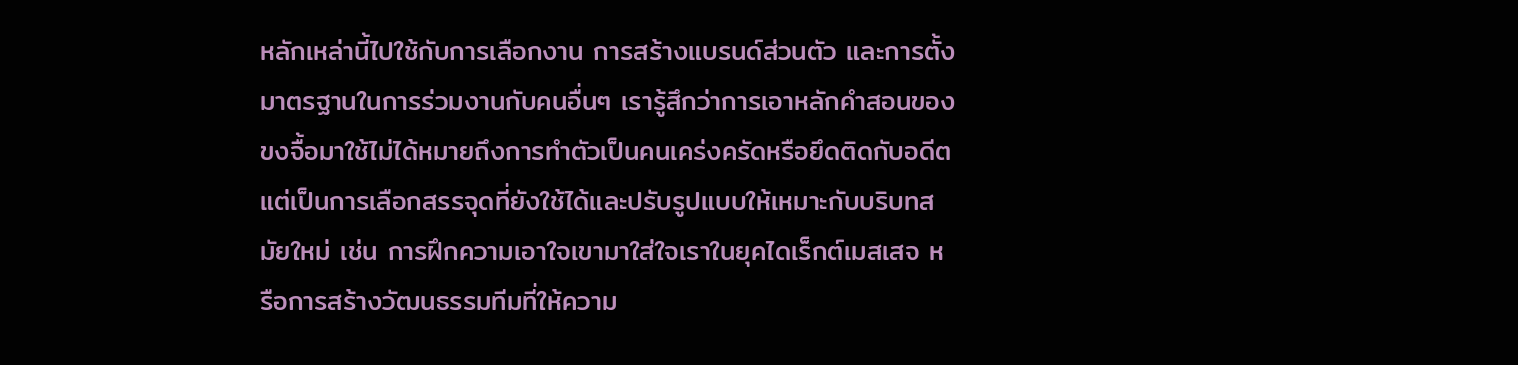หลักเหล่านี้ไปใช้กับการเลือกงาน การสร้างแบรนด์ส่วนตัว และการตั้งมาตรฐานในการร่วมงานกับคนอื่นๆ เรารู้สึกว่าการเอาหลักคำสอนของขงจื้อมาใช้ไม่ได้หมายถึงการทำตัวเป็นคนเคร่งครัดหรือยึดติดกับอดีต แต่เป็นการเลือกสรรจุดที่ยังใช้ได้และปรับรูปแบบให้เหมาะกับบริบทสมัยใหม่ เช่น การฝึกความเอาใจเขามาใส่ใจเราในยุคไดเร็กต์เมสเสจ หรือการสร้างวัฒนธรรมทีมที่ให้ความ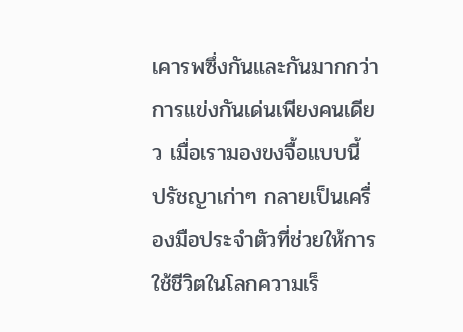เคารพซึ่งกันและกันมากกว่าการแข่งกันเด่นเพียงคนเดียว เมื่อเรามองขงจื้อแบบนี้ ปรัชญาเก่าๆ กลายเป็นเครื่องมือประจำตัวที่ช่วยให้การใช้ชีวิตในโลกความเร็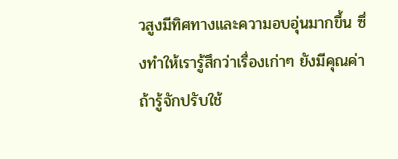วสูงมีทิศทางและความอบอุ่นมากขึ้น ซึ่งทำให้เรารู้สึกว่าเรื่องเก่าๆ ยังมีคุณค่าถ้ารู้จักปรับใช้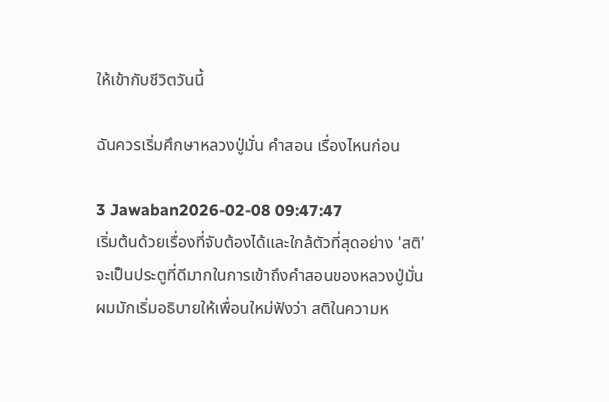ให้เข้ากับชีวิตวันนี้

ฉันควรเริ่มศึกษาหลวงปู่มั่น คําสอน เรื่องไหนก่อน

3 Jawaban2026-02-08 09:47:47
เริ่มต้นด้วยเรื่องที่จับต้องได้และใกล้ตัวที่สุดอย่าง 'สติ' จะเป็นประตูที่ดีมากในการเข้าถึงคำสอนของหลวงปู่มั่น ผมมักเริ่มอธิบายให้เพื่อนใหม่ฟังว่า สติในความห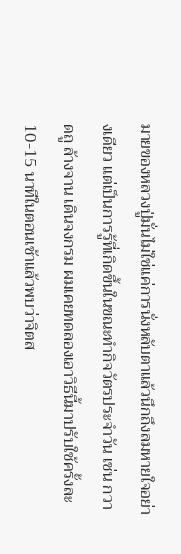มายของหลวงปู่มั่นไม่ใช่แค่การนั่งหลับตาแล้วนึกถึงลมหายใจอย่างเดียว แต่เป็นการรู้ที่เกิดขึ้นในขณะทำกิจวัตรประจำวัน เช่น กวาดถู ล้างจาน เดินจงกรม ผมเคยทดลองเอาวิธีนี้มาปรับใช้ครั้งละ 10-15 นาทีในตอนเช้าแล้วพบว่าจิตส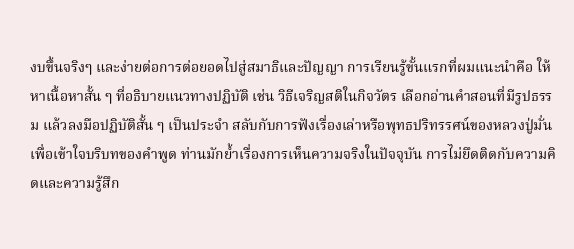งบขึ้นจริงๆ และง่ายต่อการต่อยอดไปสู่สมาธิและปัญญา การเรียนรู้ขั้นแรกที่ผมแนะนำคือ ให้หาเนื้อหาสั้น ๆ ที่อธิบายแนวทางปฏิบัติ เช่น วิธีเจริญสติในกิจวัตร เลือกอ่านคำสอนที่มีรูปธรรม แล้วลงมือปฏิบัติสั้น ๆ เป็นประจำ สลับกับการฟังเรื่องเล่าหรือพุทธปริทรรศน์ของหลวงปู่มั่นเพื่อเข้าใจบริบทของคำพูด ท่านมักย้ำเรื่องการเห็นความจริงในปัจจุบัน การไม่ยึดติดกับความคิดและความรู้สึก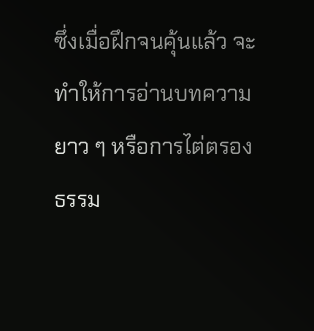ซึ่งเมื่อฝึกจนคุ้นแล้ว จะทำให้การอ่านบทความยาว ๆ หรือการไต่ตรองธรรม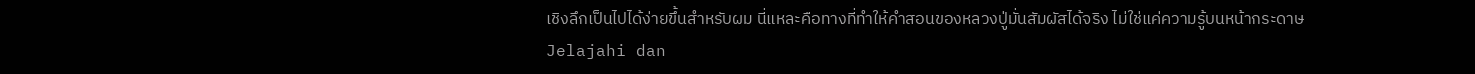เชิงลึกเป็นไปได้ง่ายขึ้นสำหรับผม นี่แหละคือทางที่ทำให้คำสอนของหลวงปู่มั่นสัมผัสได้จริง ไม่ใช่แค่ความรู้บนหน้ากระดาษ
Jelajahi dan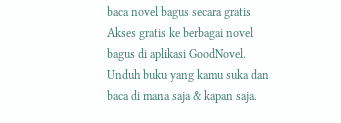baca novel bagus secara gratis
Akses gratis ke berbagai novel bagus di aplikasi GoodNovel. Unduh buku yang kamu suka dan baca di mana saja & kapan saja.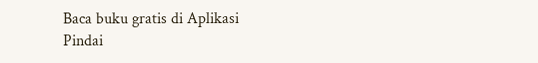Baca buku gratis di Aplikasi
Pindai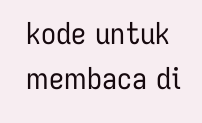kode untuk membaca di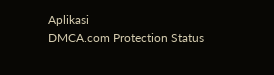Aplikasi
DMCA.com Protection Status